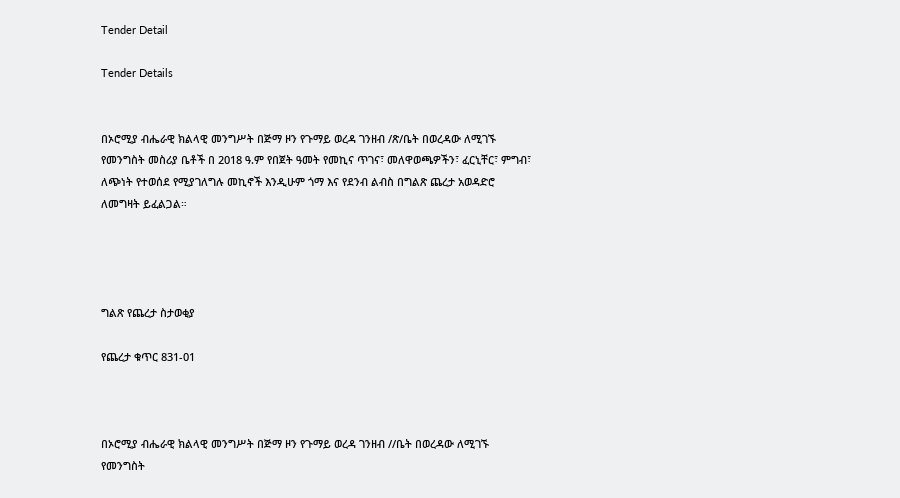Tender Detail

Tender Details


በኦሮሚያ ብሔራዊ ክልላዊ መንግሥት በጅማ ዞን የጉማይ ወረዳ ገንዘብ /ጽ/ቤት በወረዳው ለሚገኙ የመንግስት መስሪያ ቤቶች በ 2018 ዓ.ም የበጀት ዓመት የመኪና ጥገና፣ መለዋወጫዎችን፣ ፈርኒቸር፣ ምግብ፣ ለጭነት የተወሰደ የሚያገለግሉ መኪኖች እንዲሁም ጎማ እና የደንብ ልብስ በግልጽ ጨረታ አወዳድሮ ለመግዛት ይፈልጋል።




ግልጽ የጨረታ ስታወቂያ

የጨረታ ቁጥር 831-01



በኦሮሚያ ብሔራዊ ክልላዊ መንግሥት በጅማ ዞን የጉማይ ወረዳ ገንዘብ //ቤት በወረዳው ለሚገኙ የመንግስት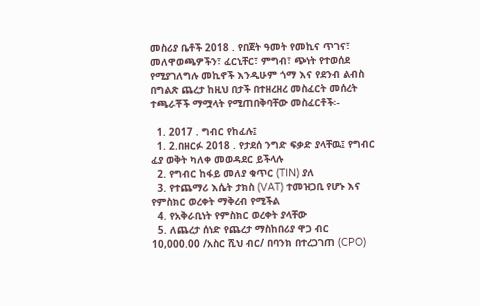መስሪያ ቤቶች 2018 . የበጀት ዓመት የመኪና ጥገና፣ መለዋወጫዎችን፣ ፈርኒቸር፣ ምግብ፣ ጭነት የተወሰደ የሚያገለግሉ መኪኖች እንዲሁም ጎማ እና የደንብ ልብስ በግልጽ ጨረታ ከዚህ በታች በተዘረዘረ መስፈርት መሰረት ተጫራቾች ማሟላት የሚጠበቅባቸው መስፈርቶች፡-

  1. 2017 . ግብር የከፈሉ፤
  1. 2.በዘርፉ 2018 . የታደሰ ንግድ ፍቃድ ያላቸዉ፤ የግብር ፈያ ወቅት ካለቀ መወዳደር ይችላሉ
  2. የግብር ከፋይ መለያ ቁጥር (TIN) ያለ
  3. የተጨማሪ እሴት ታክስ (VAT) ተመዝጋቢ የሆኑ እና የምስክር ወረቀት ማቅረብ የሚችል
  4. የአቅራቢነት የምስክር ወረቀት ያላቸው
  5. ለጨረታ ሰነድ የጨረታ ማስከበሪያ ዋጋ ብር 10,000.00 /አስር ሺህ ብር/ በባንክ በተረጋገጠ (CPO)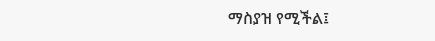ማስያዝ የሚችል፤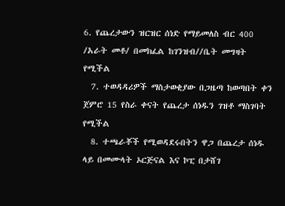6. የጨረታውን ዝርዝር ሰነድ የማይመለስ ብር 400 /አራት መቶ/ በመክፈል ከገንዝብ//ቤት መግዛት የሚችል
  7. ተወዳዳሪዎች ማስታወቂያው በጋዜጣ ከወጣበት ቀን ጀምሮ 15 የስራ ቀናት የጨረታ ሰነዱን ገዝቶ ማስገባት የሚችል
  8. ተጫራቾች የሚወዳደሩበትን ዋጋ በጨረታ ሰነዱ ላይ በመሙላት ኦርጅናል እና ኮፒ በታሸገ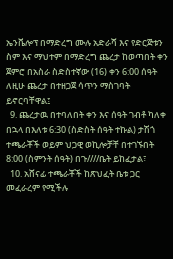ኤንቬሎፕ በማድረግ ሙሉ አድራሻ እና የድርጅቱን ስም እና ማህተም በማድረግ ጨረታ ከወጣበት ቀን ጀምሮ በአስራ ስድስተኛው (16) ቀን 6:00 ሰዓት ለዚሁ ጨረታ በተዘጋጀ ሳጥን ማስገባት ይኖርባቸዋል፤
  9. ጨረታዉ በተባለበት ቀን እና ሰዓት ገብቶ ካለቀ በኋላ በእለቱ 6:30 (ስድስት ሰዓት ተኩል) ታሽጎ ተጫራቾች ወይም ህጋዊ ወኪሎቻቸ በተገኙበት 8:00 (ስምንት ሰዓት) በጉ////ቤት ይከፈታል፣
  10. አሸናፊ ተጫራቾች ከጽህፈት ቤቱ ጋር መፈራረም የሚችሉ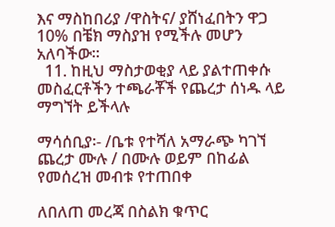እና ማስከበሪያ /ዋስትና/ ያሸነፈበትን ዋጋ 10% በቼክ ማስያዝ የሚችሉ መሆን አለባችው፡፡
  11. ከዚህ ማስታወቂያ ላይ ያልተጠቀሱ መስፈርቶችን ተጫራቾች የጨረታ ሰነዱ ላይ ማግኘት ይችላሉ

ማሳሰቢያ፡- /ቤቱ የተሻለ አማራጭ ካገኘ ጨረታ ሙሉ / በሙሉ ወይም በከፊል የመሰረዝ መብቱ የተጠበቀ

ለበለጠ መረጃ በስልክ ቁጥር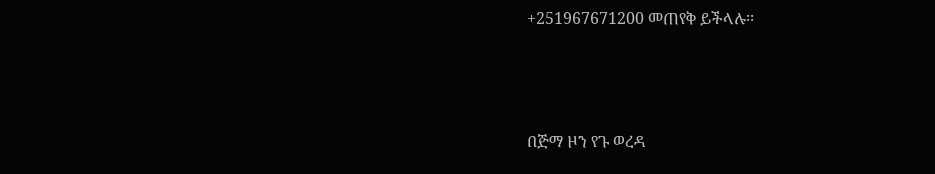+251967671200 መጠየቅ ይችላሉ፡፡



በጅማ ዞን የጉ ወረዳ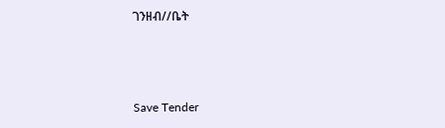ገንዘብ//ቤት



Save Tender